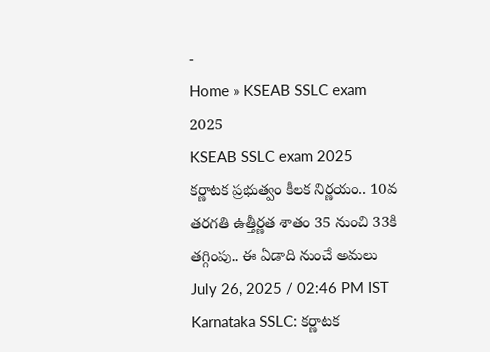-
Home » KSEAB SSLC exam 2025
KSEAB SSLC exam 2025
కర్ణాటక ప్రభుత్వం కీలక నిర్ణయం.. 10వ తరగతి ఉత్తీర్ణత శాతం 35 నుంచి 33కి తగ్గింపు.. ఈ ఏడాది నుంచే అమలు
July 26, 2025 / 02:46 PM IST
Karnataka SSLC: కర్ణాటక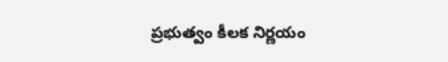ప్రభుత్వం కీలక నిర్ణయం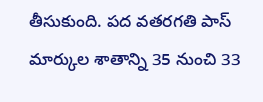తీసుకుంది. పద వతరగతి పాస్ మార్కుల శాతాన్ని 35 నుంచి 33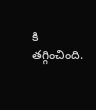కి తగ్గించింది.